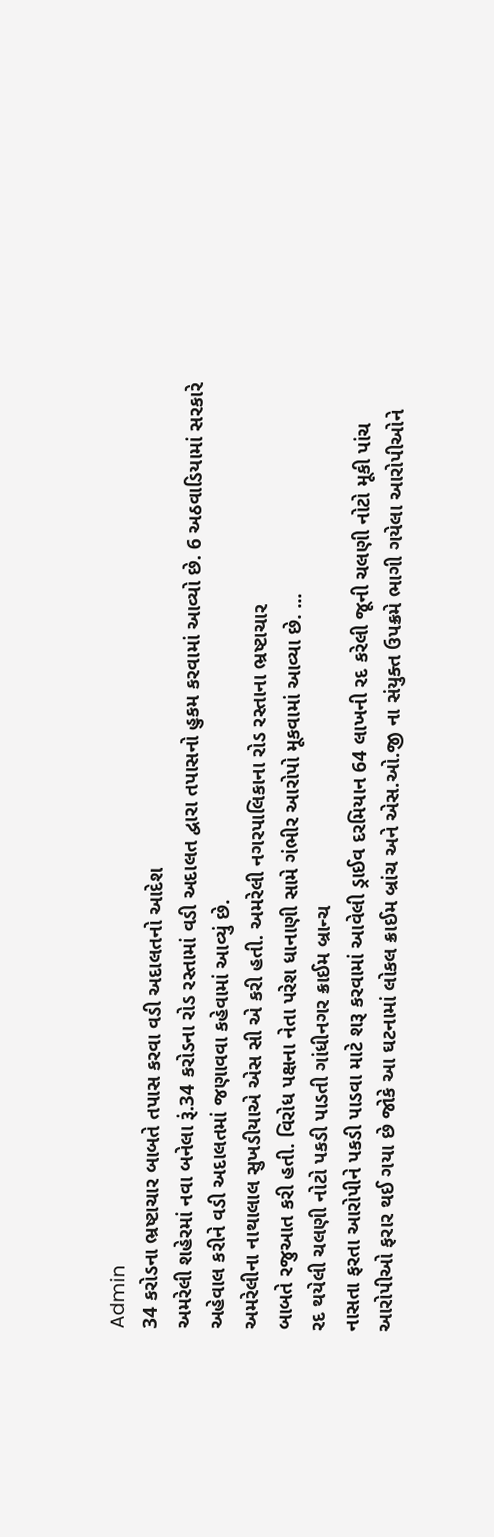Admin
34 કરોડના ભ્રષ્ટાચાર બાબતે તપાસ કરવા વડી અદાલતનો આદેશ
અમરેલી શહેરમાં નવા બનેલા રૂં.34 કરોડના રોડ રસ્તામાં વડી અદાલત દ્વારા તપાસનો હુકમ કરવામાં આવ્યો છે. 6 અઠવાડિયામાં સરકારે અહેવાલ કરીને વડી અદાલતમાં જણાવવા કહેવામાં આવ્યું છે.
અમરેલીના નાથાલાલ સુખડીયાએ એસ સી એ કરી હતી. અમરેલી નગરપાલિકાના રોડ રસ્તાના ભ્રષ્ટાચાર
બાબતે રજુઆત કરી હતી. વિરોધ પક્ષના નેતા પરેશ ધાનાણી સામે ગંભીર આરોપો મૂકવામાં આવ્યા છે. ...
રદ થયેલી ચલણી નોટો પકડી પાડતી ગાંધીનગર ક્રાઈમ બ્રાન્ચ
નાસતા ફરતા આરોપીને પકડી પાડવા માટે શરૂ કરવામાં આવેલી ડ્રાઈવ દરમિયાન 64 લાખની રદ કરેલી જૂની ચલણી નોટો મૂકી પાંચ આરોપીઓ ફરાર થઈ ગયા છે જોકે આ ઘટનામાં લોકલ ક્રાઈમ બ્રાંચ અને એસ.ઓ.જી ના સંયુક્ત ઉપક્રમે ભાગી ગયેલા આરોપીઓને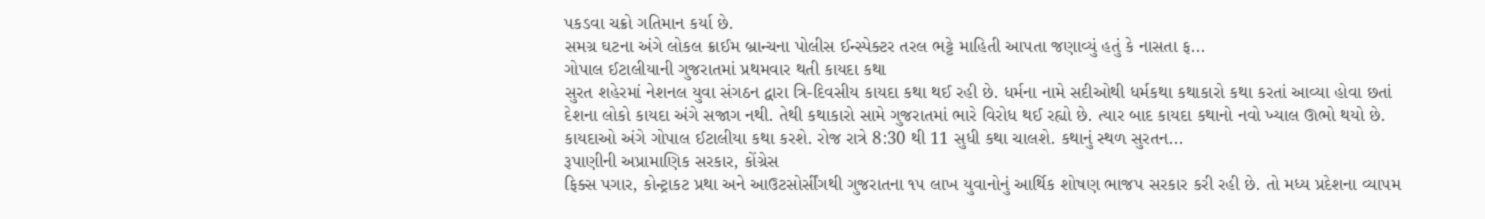પકડવા ચક્રો ગતિમાન કર્યા છે.
સમગ્ર ઘટના અંગે લોકલ ક્રાઈમ બ્રાન્ચના પોલીસ ઈન્સ્પેક્ટર તરલ ભટ્ટે માહિતી આપતા જણાવ્યું હતું કે નાસતા ફ...
ગોપાલ ઈટાલીયાની ગુજરાતમાં પ્રથમવાર થતી કાયદા કથા
સુરત શહેરમાં નેશનલ યુવા સંગઠન દ્વારા ત્રિ-દિવસીય કાયદા કથા થઈ રહી છે. ધર્મના નામે સદીઓથી ધર્મકથા કથાકારો કથા કરતાં આવ્યા હોવા છતાં દેશના લોકો કાયદા અંગે સજાગ નથી. તેથી કથાકારો સામે ગુજરાતમાં ભારે વિરોધ થઈ રહ્યો છે. ત્યાર બાદ કાયદા કથાનો નવો ખ્યાલ ઊભો થયો છે. કાયદાઓ અંગે ગોપાલ ઈટાલીયા કથા કરશે. રોજ રાત્રે 8:30 થી 11 સુધી કથા ચાલશે. કથાનું સ્થળ સુરતન...
રૂપાણીની અપ્રામાણિક સરકાર, કોંગ્રેસ
ફિક્સ પગાર, કોન્ટ્રાકટ પ્રથા અને આઉટસોર્સીંગથી ગુજરાતના ૧૫ લાખ યુવાનોનું આર્થિક શોષણ ભાજપ સરકાર કરી રહી છે. તો મધ્ય પ્રદેશના વ્યાપમ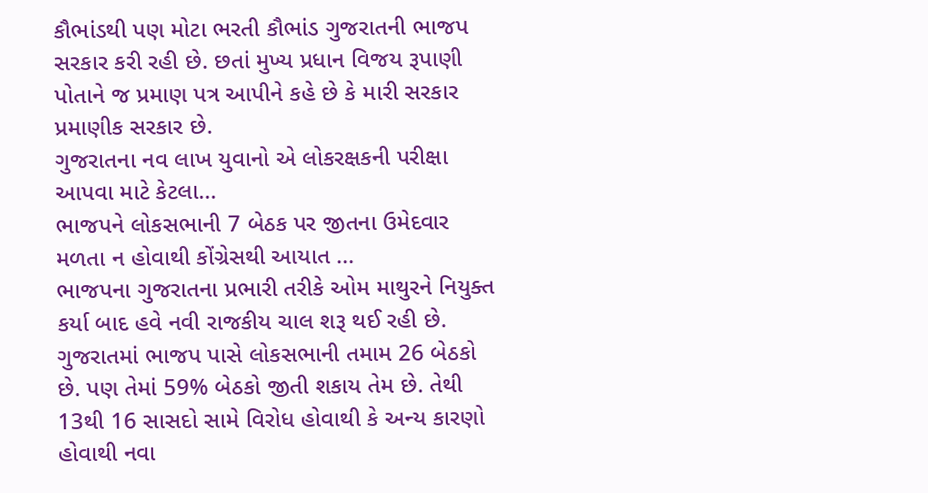કૌભાંડથી પણ મોટા ભરતી કૌભાંડ ગુજરાતની ભાજપ સરકાર કરી રહી છે. છતાં મુખ્ય પ્રધાન વિજય રૂપાણી પોતાને જ પ્રમાણ પત્ર આપીને કહે છે કે મારી સરકાર પ્રમાણીક સરકાર છે.
ગુજરાતના નવ લાખ યુવાનો એ લોકરક્ષકની પરીક્ષા આપવા માટે કેટલા...
ભાજપને લોકસભાની 7 બેઠક પર જીતના ઉમેદવાર મળતા ન હોવાથી કોંગ્રેસથી આયાત ...
ભાજપના ગુજરાતના પ્રભારી તરીકે ઓમ માથુરને નિયુક્ત કર્યા બાદ હવે નવી રાજકીય ચાલ શરૂ થઈ રહી છે. ગુજરાતમાં ભાજપ પાસે લોકસભાની તમામ 26 બેઠકો છે. પણ તેમાં 59% બેઠકો જીતી શકાય તેમ છે. તેથી 13થી 16 સાસદો સામે વિરોધ હોવાથી કે અન્ય કારણો હોવાથી નવા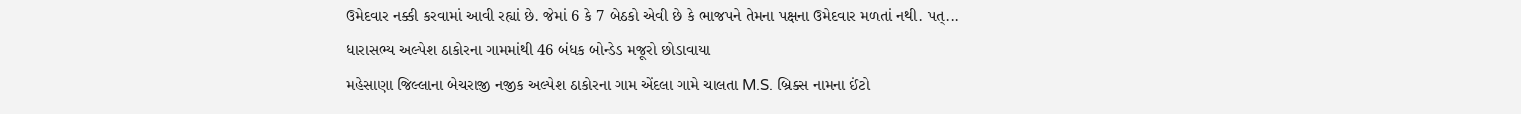ઉમેદવાર નક્કી કરવામાં આવી રહ્યાં છે. જેમાં 6 કે 7 બેઠકો એવી છે કે ભાજપને તેમના પક્ષના ઉમેદવાર મળતાં નથી. પત્...
ધારાસભ્ય અલ્પેશ ઠાકોરના ગામમાંથી 46 બંધક બોન્ડેડ મજૂરો છોડાવાયા
મહેસાણા જિલ્લાના બેચરાજી નજીક અલ્પેશ ઠાકોરના ગામ એંદલા ગામે ચાલતા M.S. બ્રિક્સ નામના ઈંટો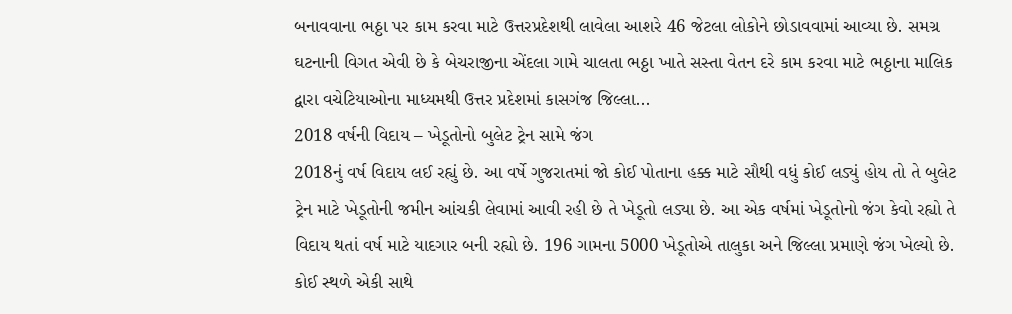બનાવવાના ભઠ્ઠા પર કામ કરવા માટે ઉત્તરપ્રદેશથી લાવેલા આશરે 46 જેટલા લોકોને છોડાવવામાં આવ્યા છે. સમગ્ર ઘટનાની વિગત એવી છે કે બેચરાજીના એંદલા ગામે ચાલતા ભઠ્ઠા ખાતે સસ્તા વેતન દરે કામ કરવા માટે ભઠ્ઠાના માલિક દ્વારા વચેટિયાઓના માધ્યમથી ઉત્તર પ્રદેશમાં કાસગંજ જિલ્લા...
2018 વર્ષની વિદાય – ખેડૂતોનો બુલેટ ટ્રેન સામે જંગ
2018નું વર્ષ વિદાય લઈ રહ્યું છે. આ વર્ષે ગુજરાતમાં જો કોઈ પોતાના હક્ક માટે સૌથી વધું કોઈ લડ્યું હોય તો તે બુલેટ ટ્રેન માટે ખેડૂતોની જમીન આંચકી લેવામાં આવી રહી છે તે ખેડૂતો લડ્યા છે. આ એક વર્ષમાં ખેડૂતોનો જંગ કેવો રહ્યો તે વિદાય થતાં વર્ષ માટે યાદગાર બની રહ્યો છે. 196 ગામના 5000 ખેડૂતોએ તાલુકા અને જિલ્લા પ્રમાણે જંગ ખેલ્યો છે. કોઈ સ્થળે એકી સાથે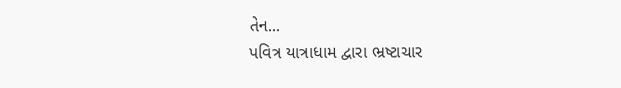તેન...
પવિત્ર યાત્રાધામ દ્વારા ભ્રષ્ટાચાર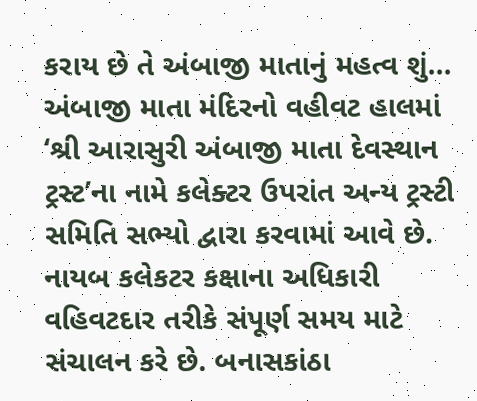કરાય છે તે અંબાજી માતાનું મહત્વ શું...
અંબાજી માતા મંદિરનો વહીવટ હાલમાં ‘શ્રી આરાસુરી અંબાજી માતા દેવસ્થાન ટ્રસ્ટ’ના નામે કલેક્ટર ઉપરાંત અન્ય ટ્રસ્ટી સમિતિ સભ્યો દ્વારા કરવામાં આવે છે. નાયબ કલેકટર કક્ષાના અધિકારી વહિવટદાર તરીકે સંપૂર્ણ સમય માટે સંચાલન કરે છે. બનાસકાંઠા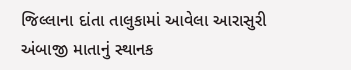જિલ્લાના દાંતા તાલુકામાં આવેલા આરાસુરી અંબાજી માતાનું સ્થાનક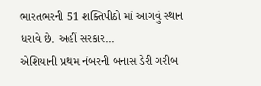ભારતભરની 51 શક્તિપીઠો માં આગવું સ્થાન ધરાવે છે. અહીં સરકાર...
એશિયાની પ્રથમ નંબરની બનાસ ડેરી ગરીબ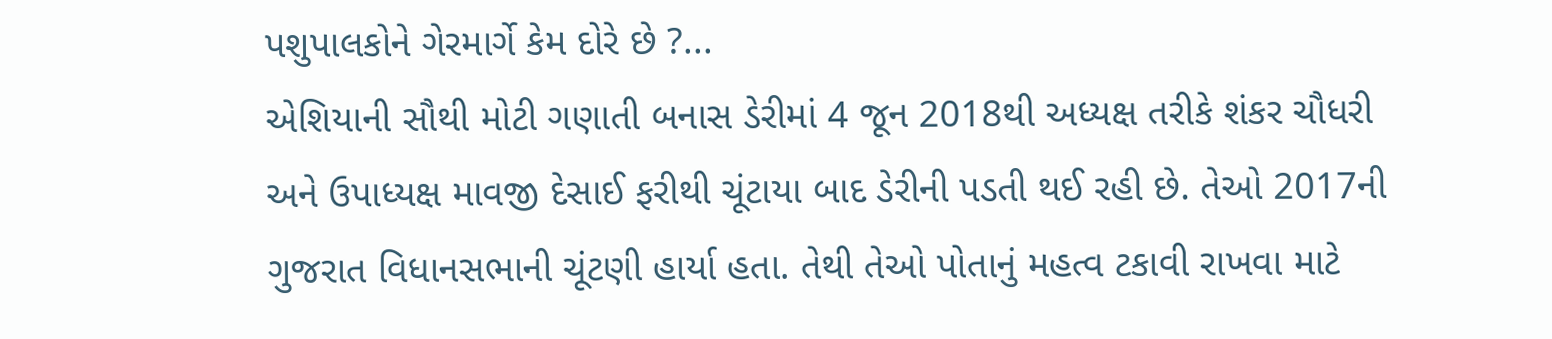પશુપાલકોને ગેરમાર્ગે કેમ દોરે છે ?...
એશિયાની સૌથી મોટી ગણાતી બનાસ ડેરીમાં 4 જૂન 2018થી અધ્યક્ષ તરીકે શંકર ચૌધરી અને ઉપાધ્યક્ષ માવજી દેસાઈ ફરીથી ચૂંટાયા બાદ ડેરીની પડતી થઈ રહી છે. તેઓ 2017ની ગુજરાત વિધાનસભાની ચૂંટણી હાર્યા હતા. તેથી તેઓ પોતાનું મહત્વ ટકાવી રાખવા માટે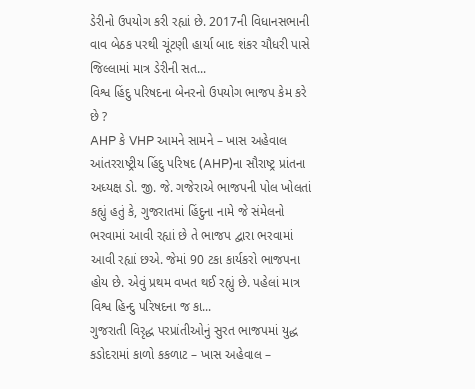ડેરીનો ઉપયોગ કરી રહ્યાં છે. 2017ની વિધાનસભાની વાવ બેઠક પરથી ચૂંટણી હાર્યા બાદ શંકર ચૌધરી પાસે જિલ્લામાં માત્ર ડેરીની સત...
વિશ્વ હિંદુ પરિષદના બેનરનો ઉપયોગ ભાજપ કેમ કરે છે ?
AHP કે VHP આમને સામને – ખાસ અહેવાલ આંતરરાષ્ટ્રીય હિંદુ પરિષદ (AHP)ના સૌરાષ્ટ્ર પ્રાંતના અધ્યક્ષ ડો. જી. જે. ગજેરાએ ભાજપની પોલ ખોલતાં કહ્યું હતું કે, ગુજરાતમાં હિંદુના નામે જે સંમેલનો ભરવામાં આવી રહ્યાં છે તે ભાજપ દ્વારા ભરવામાં આવી રહ્યાં છએ. જેમાં 90 ટકા કાર્યકરો ભાજપના હોય છે. એવું પ્રથમ વખત થઈ રહ્યું છે. પહેલાં માત્ર વિશ્વ હિન્દુ પરિષદના જ કા...
ગુજરાતી વિરૃદ્ધ પરપ્રાંતીઓનું સુરત ભાજપમાં યુદ્ધ
કડોદરામાં કાળો કકળાટ – ખાસ અહેવાલ –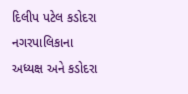દિલીપ પટેલ કડોદરા નગરપાલિકાના અધ્યક્ષ અને કડોદરા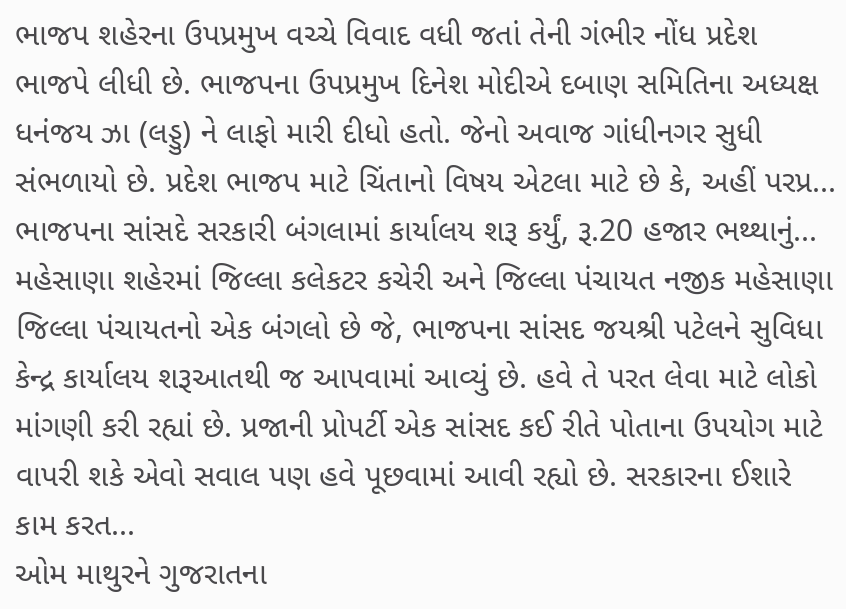ભાજપ શહેરના ઉપપ્રમુખ વચ્ચે વિવાદ વધી જતાં તેની ગંભીર નોંધ પ્રદેશ ભાજપે લીધી છે. ભાજપના ઉપપ્રમુખ દિનેશ મોદીએ દબાણ સમિતિના અધ્યક્ષ ધનંજય ઝા (લડ્ડુ) ને લાફો મારી દીધો હતો. જેનો અવાજ ગાંધીનગર સુધી સંભળાયો છે. પ્રદેશ ભાજપ માટે ચિંતાનો વિષય એટલા માટે છે કે, અહીં પરપ્ર...
ભાજપના સાંસદે સરકારી બંગલામાં કાર્યાલય શરૂ કર્યું, રૂ.20 હજાર ભથ્થાનું...
મહેસાણા શહેરમાં જિલ્લા કલેકટર કચેરી અને જિલ્લા પંચાયત નજીક મહેસાણા જિલ્લા પંચાયતનો એક બંગલો છે જે, ભાજપના સાંસદ જયશ્રી પટેલને સુવિધા કેન્દ્ર કાર્યાલય શરૂઆતથી જ આપવામાં આવ્યું છે. હવે તે પરત લેવા માટે લોકો માંગણી કરી રહ્યાં છે. પ્રજાની પ્રોપર્ટી એક સાંસદ કઈ રીતે પોતાના ઉપયોગ માટે વાપરી શકે એવો સવાલ પણ હવે પૂછવામાં આવી રહ્યો છે. સરકારના ઈશારે કામ કરત...
ઓમ માથુરને ગુજરાતના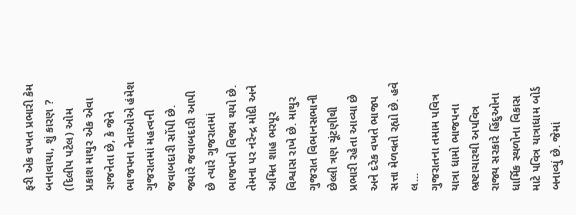ફરી એક વખત પ્રભારી કેમ બનાવાયા, શું કારણ ?
(દિલીપ પટેલ) ઓમ પ્રકાશ માથુર એક એવા રાજનેતા છે, કે જેને ભાજપના નેતાઓએ હંમેશ ગુજરાતમાં મહત્વની જવાબદારી સોંપી છે. જ્યારે જવાબદારી આપી છે ત્યારે ગુજરાતમાં ભાજપનો વિજય થયો છે. તેમના પર નરેન્દ્ર મોદી અને અમિત શાહ ભરપૂર વિશ્વાસ રાખે છે. માથુર ગુજરાત વિભાનસભાની છેલ્લી ત્રણ ચૂંટણીથી પ્રભારી રહેતા આવ્યા છે અને દરેક વખતે ભાજપ સત્તા મેળવતો રહ્યો છે. હવે લ...
ગુજરાતના તમામ પવિત્ર યાત્રા ધામો ભાજપના ભ્રષ્ટાચારથી અપવિત્ર
રાજ્ય સરકારે હિંદુઓના ધાર્મિક સ્થળોના વિકાસ માટે પવિત્ર યાત્રાધામ બોર્ડ બનાવ્યું છે. જેમાં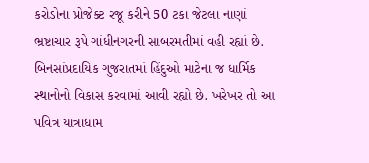કરોડોના પ્રોજેક્ટ રજૂ કરીને 50 ટકા જેટલા નાણાં ભ્રષ્ટાચાર રૂપે ગાંધીનગરની સાબરમતીમાં વહી રહ્યાં છે. બિનસાંપ્રદાયિક ગુજરાતમાં હિંદુઓ માટેના જ ધાર્મિક સ્થાનોનો વિકાસ કરવામાં આવી રહ્યો છે. ખરેખર તો આ પવિત્ર યાત્રાધામ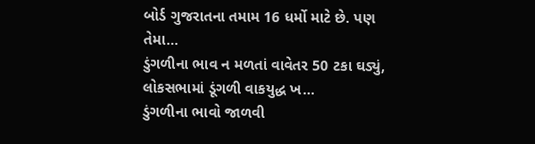બોર્ડ ગુજરાતના તમામ 16 ધર્મો માટે છે. પણ તેમા...
ડુંગળીના ભાવ ન મળતાં વાવેતર 50 ટકા ઘડ્યું, લોકસભામાં ડૂંગળી વાકયુદ્ધ ખ...
ડુંગળીના ભાવો જાળવી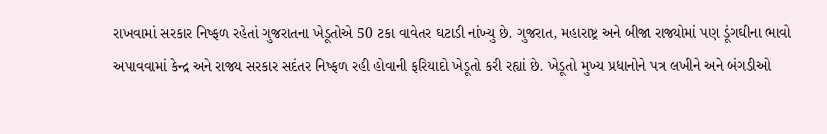રાખવામાં સરકાર નિષ્ફળ રહેતાં ગુજરાતના ખેડૂતોએ 50 ટકા વાવેતર ઘટાડી નાંખ્યુ છે. ગુજરાત, મહારાષ્ટ્ર અને બીજા રાજ્યોમાં પણ ડૂંગઘીના ભાવો અપાવવામાં કેન્દ્ર અને રાજ્ય સરકાર સદંતર નિષ્ફળ રહી હોવાની ફરિયાદો ખેડૂતો કરી રહ્યાં છે. ખેડૂતો મુખ્ય પ્રધાનોને પત્ર લખીને અને બંગડીઓ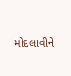મોદલાવીને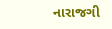નારાજગી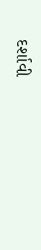દર્શાવી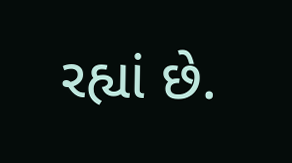રહ્યાં છે.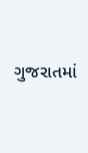ગુજરાતમાં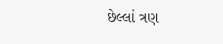છેલ્લાં ત્રણ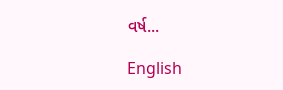વર્ષ...

English